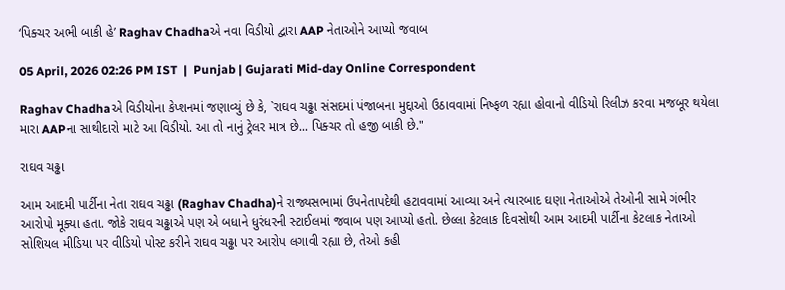‘પિક્ચર અભી બાકી હે’ Raghav Chadhaએ નવા વિડીયો દ્વારા AAP નેતાઓને આપ્યો જવાબ

05 April, 2026 02:26 PM IST  |  Punjab | Gujarati Mid-day Online Correspondent

Raghav Chadhaએ વિડીયોના કેપ્શનમાં જણાવ્યું છે કે, `રાઘવ ચઢ્ઢા સંસદમાં પંજાબના મુદ્દાઓ ઉઠાવવામાં નિષ્ફળ રહ્યા હોવાનો વીડિયો રિલીઝ કરવા મજબૂર થયેલા મારા AAPના સાથીદારો માટે આ વિડીયો. આ તો નાનું ટ્રેલર માત્ર છે... પિક્ચર તો હજી બાકી છે."

રાઘવ ચઢ્ઢા

આમ આદમી પાર્ટીના નેતા રાઘવ ચઢ્ઢા (Raghav Chadha)ને રાજ્યસભામાં ઉપનેતાપદેથી હટાવવામાં આવ્યા અને ત્યારબાદ ઘણા નેતાઓએ તેઓની સામે ગંભીર આરોપો મૂક્યા હતા. જોકે રાઘવ ચઢ્ઢાએ પણ એ બધાને ધુરંધરની સ્ટાઈલમાં જવાબ પણ આપ્યો હતો. છેલ્લા કેટલાક દિવસોથી આમ આદમી પાર્ટીના કેટલાક નેતાઓ સોશિયલ મીડિયા પર વીડિયો પોસ્ટ કરીને રાઘવ ચઢ્ઢા પર આરોપ લગાવી રહ્યા છે, તેઓ કહી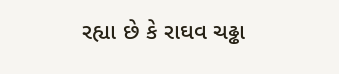રહ્યા છે કે રાઘવ ચઢ્ઢા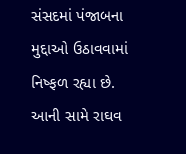સંસદમાં પંજાબના મુદ્દાઓ ઉઠાવવામાં નિષ્ફળ રહ્યા છે. આની સામે રાઘવ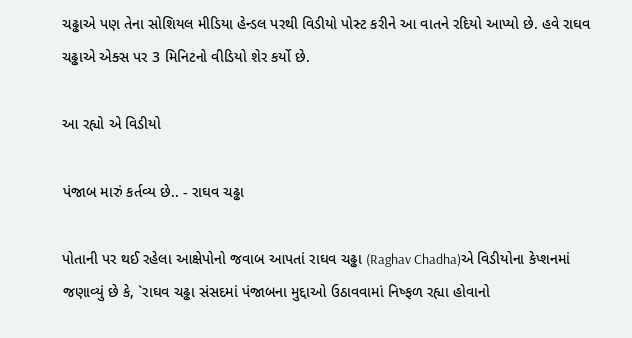ચઢ્ઢાએ પણ તેના સોશિયલ મીડિયા હેન્ડલ પરથી વિડીયો પોસ્ટ કરીને આ વાતને રદિયો આપ્યો છે. હવે રાઘવ ચઢ્ઢાએ એક્સ પર 3 મિનિટનો વીડિયો શેર કર્યો છે.

આ રહ્યો એ વિડીયો

પંજાબ મારું કર્તવ્ય છે.. - રાઘવ ચઢ્ઢા

પોતાની પર થઈ રહેલા આક્ષેપોનો જવાબ આપતાં રાઘવ ચઢ્ઢા (Raghav Chadha)એ વિડીયોના કેપ્શનમાં જણાવ્યું છે કે, `રાઘવ ચઢ્ઢા સંસદમાં પંજાબના મુદ્દાઓ ઉઠાવવામાં નિષ્ફળ રહ્યા હોવાનો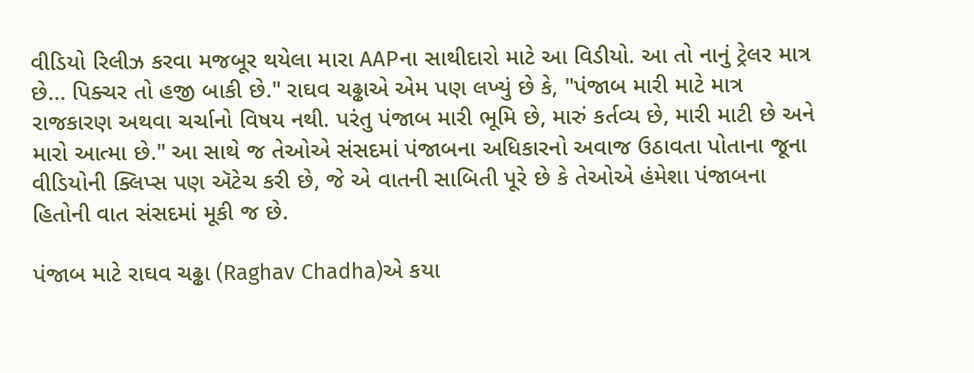વીડિયો રિલીઝ કરવા મજબૂર થયેલા મારા AAPના સાથીદારો માટે આ વિડીયો. આ તો નાનું ટ્રેલર માત્ર છે... પિક્ચર તો હજી બાકી છે." રાઘવ ચઢ્ઢાએ એમ પણ લખ્યું છે કે, "પંજાબ મારી માટે માત્ર રાજકારણ અથવા ચર્ચાનો વિષય નથી. પરંતુ પંજાબ મારી ભૂમિ છે, મારું કર્તવ્ય છે, મારી માટી છે અને મારો આત્મા છે." આ સાથે જ તેઓએ સંસદમાં પંજાબના અધિકારનો અવાજ ઉઠાવતા પોતાના જૂના વીડિયોની ક્લિપ્સ પણ ઍટેચ કરી છે, જે એ વાતની સાબિતી પૂરે છે કે તેઓએ હંમેશા પંજાબના હિતોની વાત સંસદમાં મૂકી જ છે.

પંજાબ માટે રાઘવ ચઢ્ઢા (Raghav Chadha)એ કયા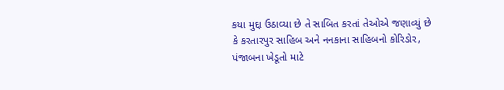કયા મુદ્દા ઉઠાવ્યા છે તે સાબિત કરતાં તેઓએ જણાવ્યું છે કે કરતારપુર સાહિબ અને નનકાના સાહિબનો કોરિડોર, પંજાબના ખેડૂતો માટે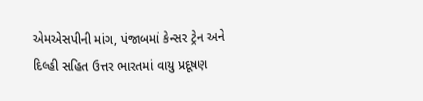એમએસપીની માંગ, પંજાબમાં કેન્સર ટ્રેન અને દિલ્હી સહિત ઉત્તર ભારતમાં વાયુ પ્રદૂષણ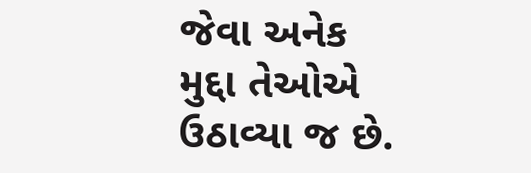જેવા અનેક મુદ્દા તેઓએ ઉઠાવ્યા જ છે.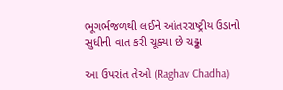ભૂગર્ભજળથી લઈને આંતરરાષ્ટ્રીય ઉડાનો સુધીની વાત કરી ચૂક્યા છે ચઢ્ઢા

આ ઉપરાંત તેઓ (Raghav Chadha)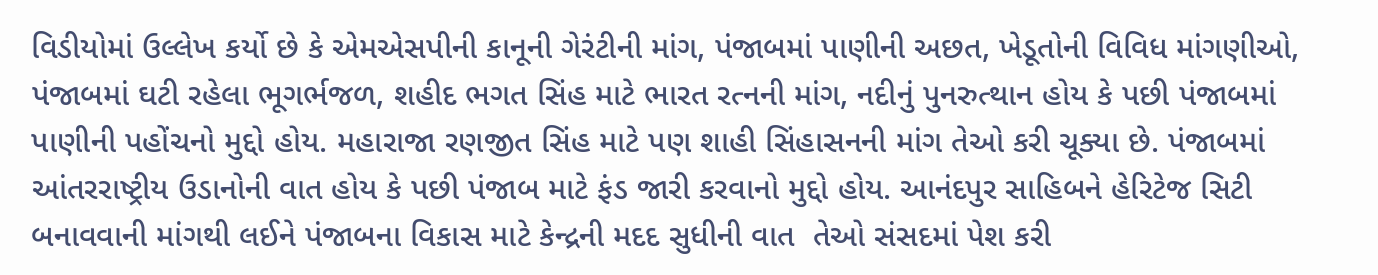વિડીયોમાં ઉલ્લેખ કર્યો છે કે એમએસપીની કાનૂની ગેરંટીની માંગ, પંજાબમાં પાણીની અછત, ખેડૂતોની વિવિધ માંગણીઓ, પંજાબમાં ઘટી રહેલા ભૂગર્ભજળ, શહીદ ભગત સિંહ માટે ભારત રત્નની માંગ, નદીનું પુનરુત્થાન હોય કે પછી પંજાબમાં પાણીની પહોંચનો મુદ્દો હોય. મહારાજા રણજીત સિંહ માટે પણ શાહી સિંહાસનની માંગ તેઓ કરી ચૂક્યા છે. પંજાબમાં આંતરરાષ્ટ્રીય ઉડાનોની વાત હોય કે પછી પંજાબ માટે ફંડ જારી કરવાનો મુદ્દો હોય. આનંદપુર સાહિબને હેરિટેજ સિટી બનાવવાની માંગથી લઈને પંજાબના વિકાસ માટે કેન્દ્રની મદદ સુધીની વાત  તેઓ સંસદમાં પેશ કરી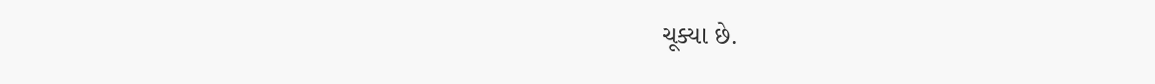ચૂક્યા છે.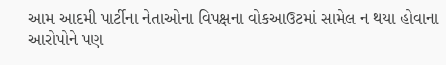આમ આદમી પાર્ટીના નેતાઓના વિપક્ષના વોકઆઉટમાં સામેલ ન થયા હોવાના આરોપોને પણ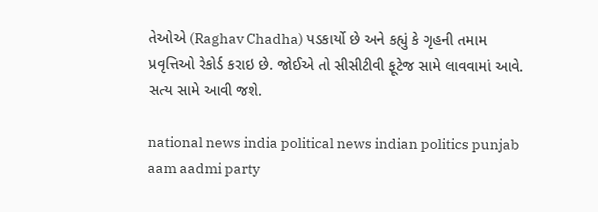તેઓએ (Raghav Chadha) પડકાર્યો છે અને કહ્યું કે ગૃહની તમામ પ્રવૃત્તિઓ રેકોર્ડ કરાઇ છે. જોઈએ તો સીસીટીવી ફૂટેજ સામે લાવવામાં આવે. સત્ય સામે આવી જશે.

national news india political news indian politics punjab aam aadmi party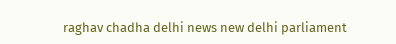raghav chadha delhi news new delhi parliament